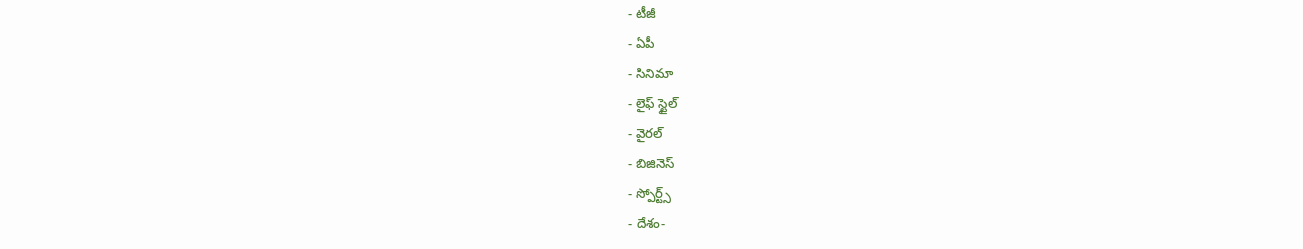- టీజీ
- ఏపీ
- సినిమా
- లైఫ్ స్టైల్
- వైరల్
- బిజినెస్
- స్పోర్ట్స్
- దేశం-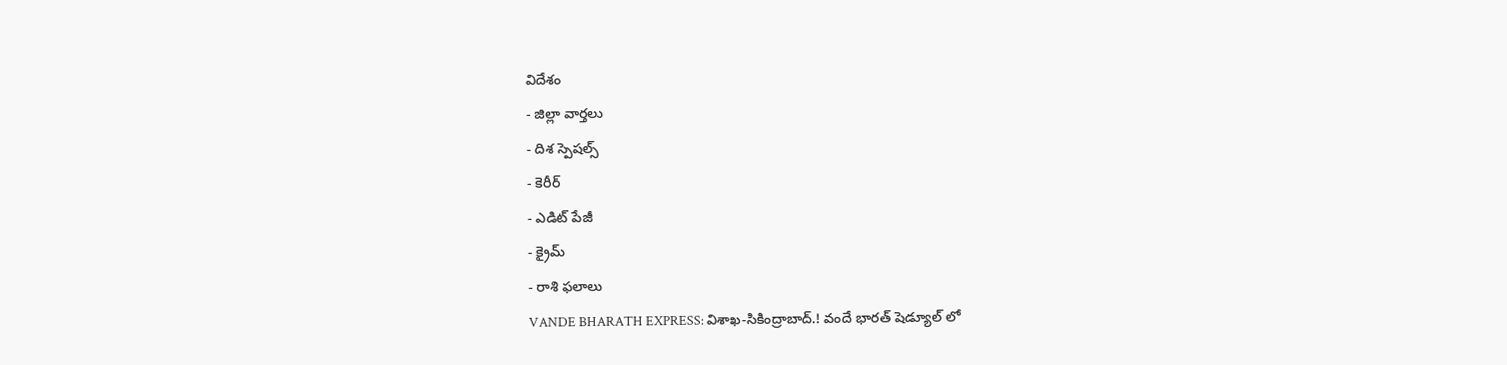విదేశం
- జిల్లా వార్తలు
- దిశ స్పెషల్స్
- కెరీర్
- ఎడిట్ పేజీ
- క్రైమ్
- రాశి ఫలాలు
VANDE BHARATH EXPRESS: విశాఖ-సికింద్రాబాద్.! వందే భారత్ షెడ్యూల్ లో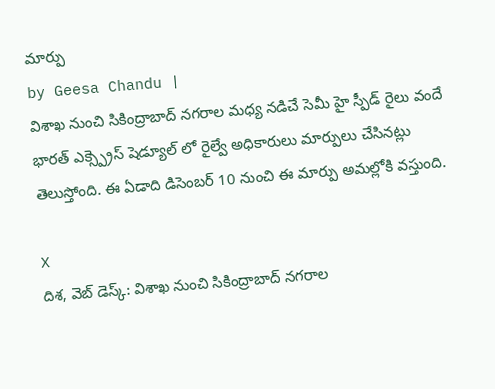మార్పు
by Geesa Chandu |
విశాఖ నుంచి సికింద్రాబాద్ నగరాల మధ్య నడిచే సెమీ హై స్పీడ్ రైలు వందే భారత్ ఎక్స్ప్రెస్ షెడ్యూల్ లో రైల్వే అధికారులు మార్పులు చేసినట్లు తెలుస్తోంది. ఈ ఏడాది డిసెంబర్ 10 నుంచి ఈ మార్పు అమల్లోకి వస్తుంది.

X
దిశ, వెబ్ డెస్క్: విశాఖ నుంచి సికింద్రాబాద్ నగరాల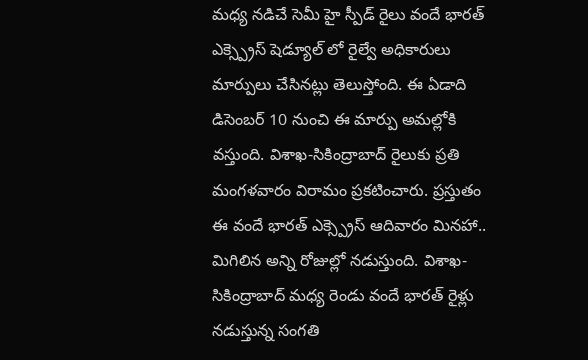మధ్య నడిచే సెమీ హై స్పీడ్ రైలు వందే భారత్ ఎక్స్ప్రెస్ షెడ్యూల్ లో రైల్వే అధికారులు మార్పులు చేసినట్లు తెలుస్తోంది. ఈ ఏడాది డిసెంబర్ 10 నుంచి ఈ మార్పు అమల్లోకి వస్తుంది. విశాఖ-సికింద్రాబాద్ రైలుకు ప్రతి మంగళవారం విరామం ప్రకటించారు. ప్రస్తుతం ఈ వందే భారత్ ఎక్స్ప్రెస్ ఆదివారం మినహా.. మిగిలిన అన్ని రోజుల్లో నడుస్తుంది. విశాఖ-సికింద్రాబాద్ మధ్య రెండు వందే భారత్ రైళ్లు నడుస్తున్న సంగతి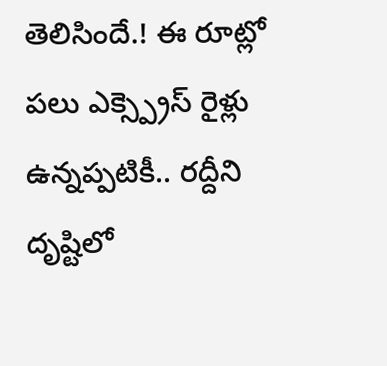తెలిసిందే.! ఈ రూట్లో పలు ఎక్స్ప్రెస్ రైళ్లు ఉన్నప్పటికీ.. రద్దీని దృష్టిలో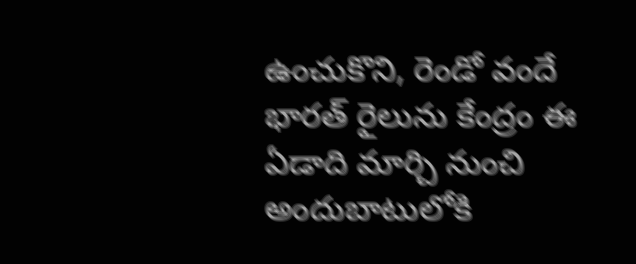ఉంచుకొని, రెండో వందే భారత్ రైలును కేంద్రం ఈ ఏడాది మార్చి నుంచి అందుబాటులోకి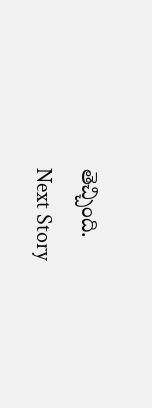తెచ్చింది.
Next Story